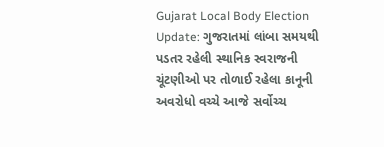Gujarat Local Body Election Update: ગુજરાતમાં લાંબા સમયથી પડતર રહેલી સ્થાનિક સ્વરાજની ચૂંટણીઓ પર તોળાઈ રહેલા કાનૂની અવરોધો વચ્ચે આજે સર્વોચ્ચ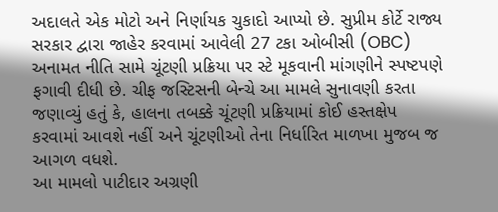અદાલતે એક મોટો અને નિર્ણાયક ચુકાદો આપ્યો છે. સુપ્રીમ કોર્ટે રાજ્ય સરકાર દ્વારા જાહેર કરવામાં આવેલી 27 ટકા ઓબીસી (OBC) અનામત નીતિ સામે ચૂંટણી પ્રક્રિયા પર સ્ટે મૂકવાની માંગણીને સ્પષ્ટપણે ફગાવી દીધી છે. ચીફ જસ્ટિસની બેન્ચે આ મામલે સુનાવણી કરતા જણાવ્યું હતું કે, હાલના તબક્કે ચૂંટણી પ્રક્રિયામાં કોઈ હસ્તક્ષેપ કરવામાં આવશે નહીં અને ચૂંટણીઓ તેના નિર્ધારિત માળખા મુજબ જ આગળ વધશે.
આ મામલો પાટીદાર અગ્રણી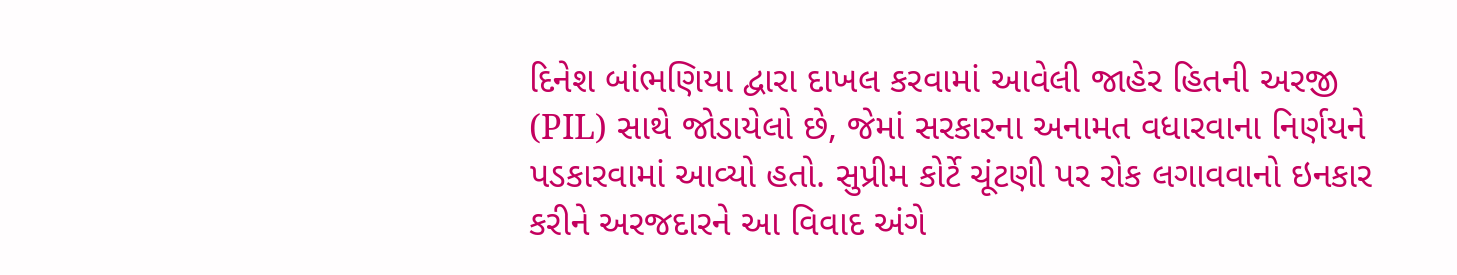દિનેશ બાંભણિયા દ્વારા દાખલ કરવામાં આવેલી જાહેર હિતની અરજી (PIL) સાથે જોડાયેલો છે, જેમાં સરકારના અનામત વધારવાના નિર્ણયને પડકારવામાં આવ્યો હતો. સુપ્રીમ કોર્ટે ચૂંટણી પર રોક લગાવવાનો ઇનકાર કરીને અરજદારને આ વિવાદ અંગે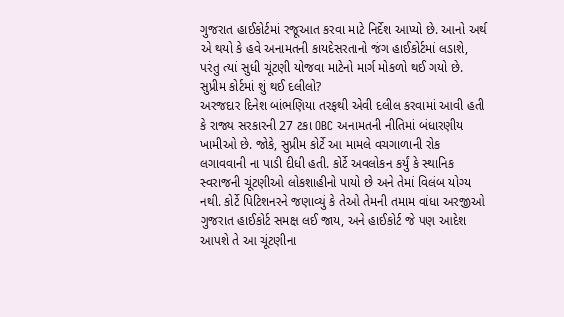ગુજરાત હાઈકોર્ટમાં રજૂઆત કરવા માટે નિર્દેશ આપ્યો છે. આનો અર્થ એ થયો કે હવે અનામતની કાયદેસરતાનો જંગ હાઈકોર્ટમાં લડાશે, પરંતુ ત્યાં સુધી ચૂંટણી યોજવા માટેનો માર્ગ મોકળો થઈ ગયો છે.
સુપ્રીમ કોર્ટમાં શું થઈ દલીલો?
અરજદાર દિનેશ બાંભણિયા તરફથી એવી દલીલ કરવામાં આવી હતી કે રાજ્ય સરકારની 27 ટકા OBC અનામતની નીતિમાં બંધારણીય ખામીઓ છે. જોકે, સુપ્રીમ કોર્ટે આ મામલે વચગાળાની રોક લગાવવાની ના પાડી દીધી હતી. કોર્ટે અવલોકન કર્યું કે સ્થાનિક સ્વરાજની ચૂંટણીઓ લોકશાહીનો પાયો છે અને તેમાં વિલંબ યોગ્ય નથી. કોર્ટે પિટિશનરને જણાવ્યું કે તેઓ તેમની તમામ વાંધા અરજીઓ ગુજરાત હાઈકોર્ટ સમક્ષ લઈ જાય, અને હાઈકોર્ટ જે પણ આદેશ આપશે તે આ ચૂંટણીના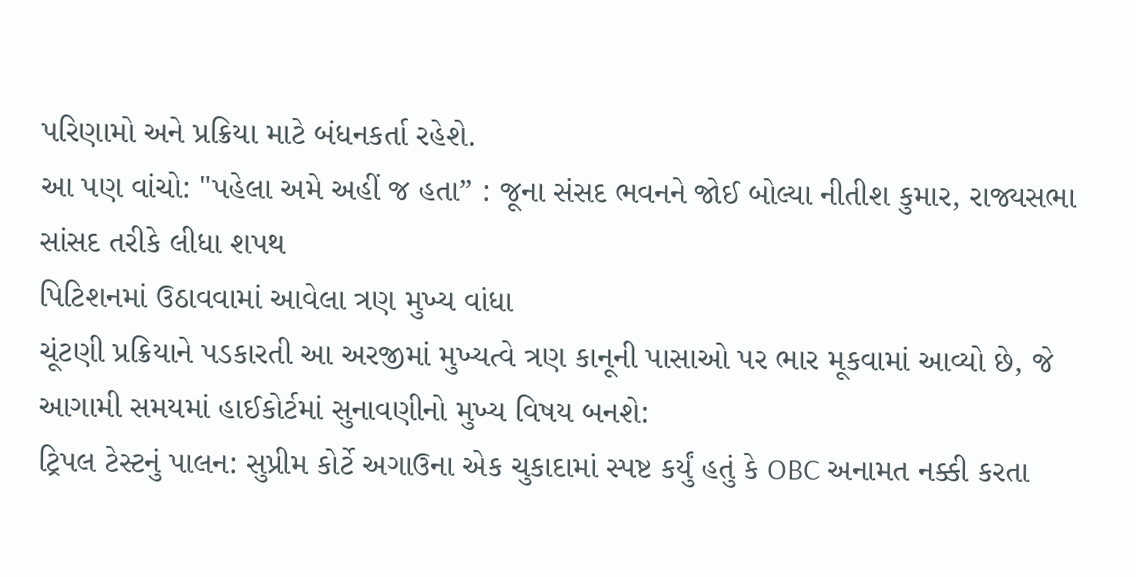પરિણામો અને પ્રક્રિયા માટે બંધનકર્તા રહેશે.
આ પણ વાંચો: "પહેલા અમે અહીં જ હતા” : જૂના સંસદ ભવનને જોઈ બોલ્યા નીતીશ કુમાર, રાજ્યસભા સાંસદ તરીકે લીધા શપથ
પિટિશનમાં ઉઠાવવામાં આવેલા ત્રણ મુખ્ય વાંધા
ચૂંટણી પ્રક્રિયાને પડકારતી આ અરજીમાં મુખ્યત્વે ત્રણ કાનૂની પાસાઓ પર ભાર મૂકવામાં આવ્યો છે, જે આગામી સમયમાં હાઈકોર્ટમાં સુનાવણીનો મુખ્ય વિષય બનશે:
ટ્રિપલ ટેસ્ટનું પાલન: સુપ્રીમ કોર્ટે અગાઉના એક ચુકાદામાં સ્પષ્ટ કર્યું હતું કે OBC અનામત નક્કી કરતા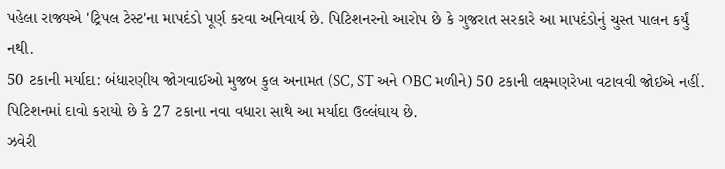પહેલા રાજ્યએ 'ટ્રિપલ ટેસ્ટ'ના માપદંડો પૂર્ણ કરવા અનિવાર્ય છે. પિટિશનરનો આરોપ છે કે ગુજરાત સરકારે આ માપદંડોનું ચુસ્ત પાલન કર્યું નથી.
50 ટકાની મર્યાદા: બંધારણીય જોગવાઈઓ મુજબ કુલ અનામત (SC, ST અને OBC મળીને) 50 ટકાની લક્ષ્મણરેખા વટાવવી જોઈએ નહીં. પિટિશનમાં દાવો કરાયો છે કે 27 ટકાના નવા વધારા સાથે આ મર્યાદા ઉલ્લંઘાય છે.
ઝવેરી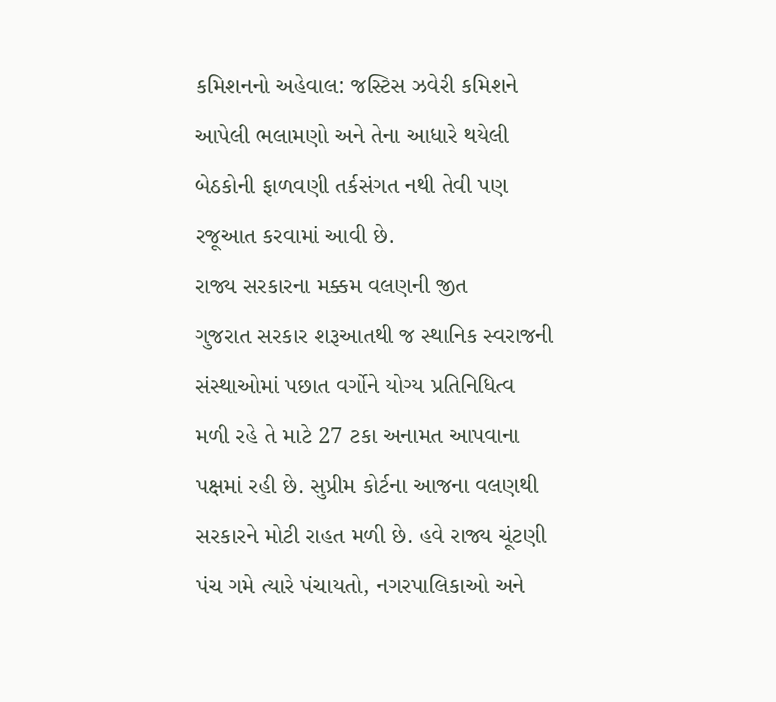કમિશનનો અહેવાલ: જસ્ટિસ ઝવેરી કમિશને આપેલી ભલામણો અને તેના આધારે થયેલી બેઠકોની ફાળવણી તર્કસંગત નથી તેવી પણ રજૂઆત કરવામાં આવી છે.
રાજ્ય સરકારના મક્કમ વલણની જીત
ગુજરાત સરકાર શરૂઆતથી જ સ્થાનિક સ્વરાજની સંસ્થાઓમાં પછાત વર્ગોને યોગ્ય પ્રતિનિધિત્વ મળી રહે તે માટે 27 ટકા અનામત આપવાના પક્ષમાં રહી છે. સુપ્રીમ કોર્ટના આજના વલણથી સરકારને મોટી રાહત મળી છે. હવે રાજ્ય ચૂંટણી પંચ ગમે ત્યારે પંચાયતો, નગરપાલિકાઓ અને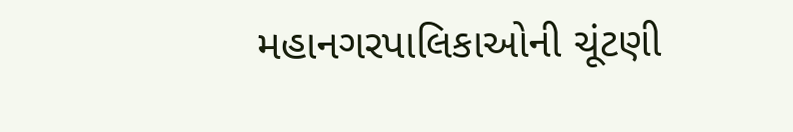મહાનગરપાલિકાઓની ચૂંટણી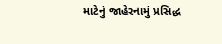માટેનું જાહેરનામું પ્રસિદ્ધ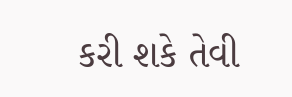કરી શકે તેવી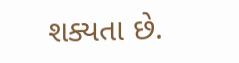શક્યતા છે.